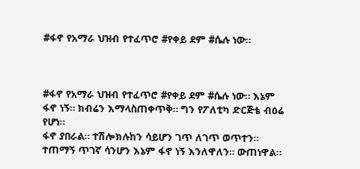#ፋኖ የአማራ ህዝብ የተፈጥሮ #የቀይ ደም #ሴሉ ነው።



#ፋኖ የአማራ ህዝብ የተፈጥሮ #የቀይ ደም #ሴሉ ነው። እኔም ፋኖ ነኝ። ክብሬን እማላስጠቀጥቅ። ግን የፖለቲካ ድርጅቴ ብዕሬ የሆነ።
ፋኖ ያበራል። ተሽሎክሉከን ሳይሆን ገጥ ለገጥ ወጥተን። ተጠማኝ ጥገኛ ሳንሆን እኔም ፋኖ ነኝ እንለዋለን። ውጠነዋል።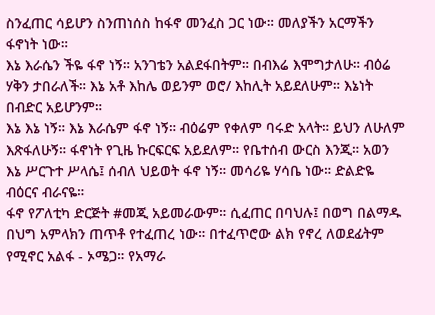ስንፈጠር ሳይሆን ስንጠነሰስ ከፋኖ መንፈስ ጋር ነው። መለያችን አርማችን ፋኖነት ነው።
እኔ እራሴን ችዬ ፋኖ ነኝ። አንገቴን አልደፋበትም። በብእሬ እሞግታለሁ። ብዕሬ ሃቅን ታበራለች። እኔ አቶ እከሌ ወይንም ወሮ/ እከሊት አይደለሁም። እኔነት በብድር አይሆንም።
እኔ እኔ ነኝ። እኔ እራሴም ፋኖ ነኝ። ብዕሬም የቀለም ባሩድ አላት። ይህን ለሁለም እጽፋለሁኝ። ፋኖነት የጊዜ ኩርፍርፍ አይደለም። የቤተሰብ ውርስ እንጂ። አወን እኔ ሥርጉተ ሥላሴ፤ ሰብለ ህይወት ፋኖ ነኝ። መሳሪዬ ሃሳቤ ነው። ድልድዬ ብዕርና ብራናዬ።
ፋኖ የፖለቲካ ድርጅት #መጂ አይመራውም። ሲፈጠር በባህሉ፤ በወግ በልማዱ በህግ አምላክን ጠጥቶ የተፈጠረ ነው። በተፈጥሮው ልክ የኖረ ለወደፊትም የሚኖር አልፋ - ኦሜጋ። የአማራ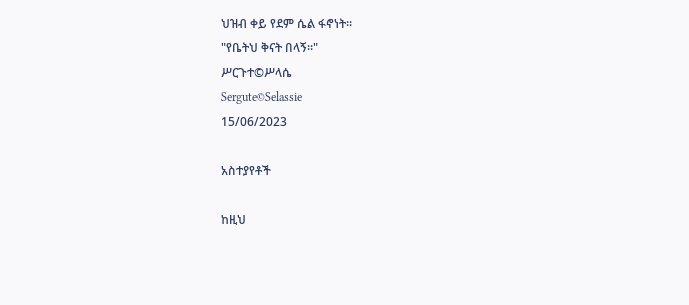ህዝብ ቀይ የደም ሴል ፋኖነት።
"የቤትህ ቅናት በላኝ።"
ሥርጉተ©ሥላሴ
Sergute©Selassie
15/06/2023

አስተያየቶች

ከዚህ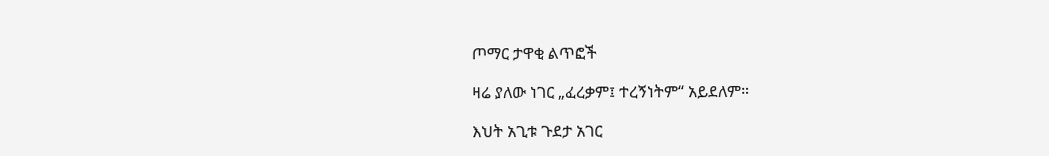ጦማር ታዋቂ ልጥፎች

ዛሬ ያለው ነገር „ፈረቃም፤ ተረኝነትም“ አይደለም።

እህት አጊቱ ጉደታ አገር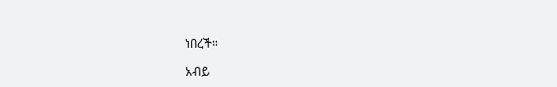ነበረች።

አብይ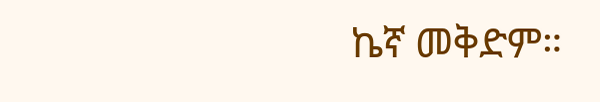ኬኛ መቅድም።